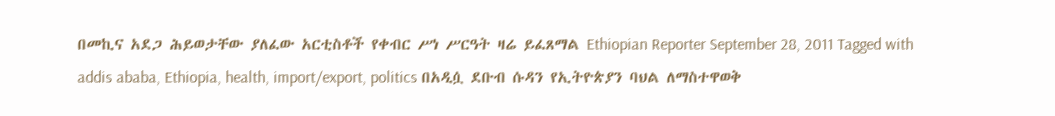በመኪና አደጋ ሕይወታቸው ያለፈው አርቲስቶች የቀብር ሥነ ሥርዓት ዛሬ ይፈጸማል Ethiopian Reporter September 28, 2011 Tagged with addis ababa, Ethiopia, health, import/export, politics በአዲሷ ደቡብ ሱዳን የኢትዮጵያን ባህል ለማስተዋወቅ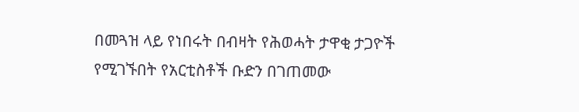በመጓዝ ላይ የነበሩት በብዛት የሕወሓት ታዋቂ ታጋዮች የሚገኙበት የአርቲስቶች ቡድን በገጠመው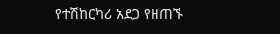የተሽከርካሪ አደጋ የዘጠኙ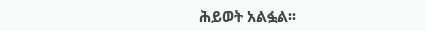ሕይወት አልፏል፡፡